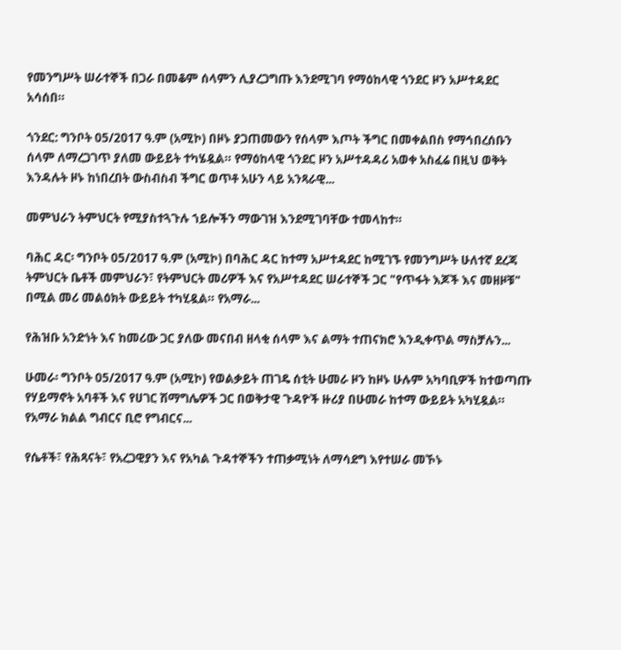የመንግሥት ሠራተኞች በጋራ በመቆም ሰላምን ሊያረጋግጡ እንደሚገባ የማዕከላዊ ጎንደር ዞን አሥተዳደር አሳሰበ።

ጎንደር: ግንቦት 05/2017 ዓ.ም (አሚኮ) በዞኑ ያጋጠመውን የሰላም እጦት ችግር በመቀልበስ የማኅበረሰቡን ሰላም ለማረጋገጥ ያለመ ውይይት ተካሄዷል። የማዕከላዊ ጎንደር ዞን አሥተዳዳሪ አወቀ አስፈሬ በዚህ ወቅት እንዳሉት ዞኑ ከነበረበት ውስብስብ ችግር ወጥቶ አሁን ላይ አንጻራዊ...

መምህራን ትምህርት የሚያስተጓጉሉ ኀይሎችን ማውገዝ እንደሚገባቸው ተመላከተ።

ባሕር ዳር፡ ግንቦት 05/2017 ዓ.ም (አሚኮ) በባሕር ዳር ከተማ አሥተዳደር ከሚገኙ የመንግሥት ሁለተኛ ደረጃ ትምህርት ቤቶች መምህራን፣ የትምህርት መሪዎች እና የአሥተዳደር ሠራተኞች ጋር "የጥፋት እጆች እና መዘዞቹ" በሚል መሪ መልዕክት ውይይት ተካሂዷል። የአማራ...

የሕዝቡ አንድነት እና ከመሪው ጋር ያለው መናበብ ዘላቂ ሰላም እና ልማት ተጠናክሮ እንዲቀጥል ማስቻሉን...

ሁመራ፡ ግንቦት 05/2017 ዓ.ም (አሚኮ) የወልቃይት ጠገዴ ሰቲት ሁመራ ዞን ከዞኑ ሁሉም አካባቢዎች ከተወጣጡ የሃይማኖት አባቶች እና የሀገር ሽማግሌዎች ጋር በወቅታዊ ጉዳዮች ዙሪያ በሁመራ ከተማ ውይይት አካሂዷል። የአማራ ክልል ግብርና ቢሮ የግብርና...

የሴቶች፣ የሕጻናት፣ የአረጋዊያን እና የአካል ጉዳተኞችን ተጠቃሚነት ለማሳደግ እየተሠራ መኾኑ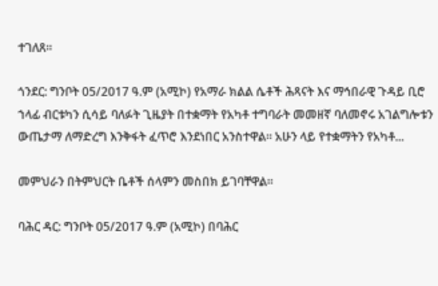ተገለጸ።

ጎንደር: ግንቦት 05/2017 ዓ.ም (አሚኮ) የአማራ ክልል ሴቶች ሕጻናት እና ማኅበራዊ ጉዳይ ቢሮ ኀላፊ ብርቱካን ሲሳይ ባለፉት ጊዜያት በተቋማት የአካቶ ተግባራት መመዘኛ ባለመኖሩ አገልግሎቱን ውጤታማ ለማድረግ እንቅፋት ፈጥሮ እንደነበር አንስተዋል። አሁን ላይ የተቋማትን የአካቶ...

መምህራን በትምህርት ቤቶች ሰላምን መስበክ ይገባቸዋል።

ባሕር ዳር: ግንቦት 05/2017 ዓ.ም (አሚኮ) በባሕር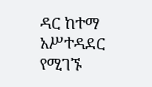ዳር ከተማ አሥተዳደር የሚገኙ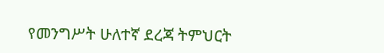የመንግሥት ሁለተኛ ደረጃ ትምህርት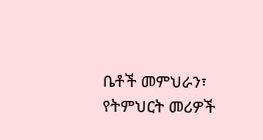ቤቶች መምህራን፣ የትምህርት መሪዎች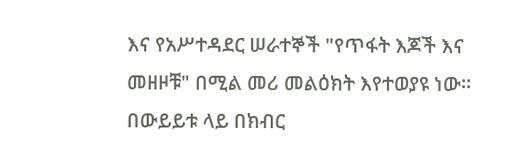እና የአሥተዳደር ሠራተኞች "የጥፋት እጆች እና መዘዞቹ" በሚል መሪ መልዕክት እየተወያዩ ነው። በውይይቱ ላይ በክብር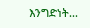እንግድነት...